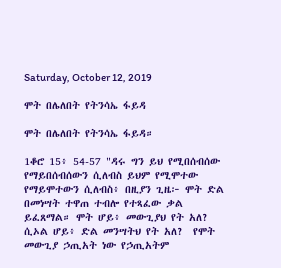Saturday, October 12, 2019

ሞት በሌለበት የትንሳኤ ፋይዳ

ሞት በሌለበት የትንሳኤ ፋይዳ።

1ቆሮ 15፥ 54-57 "ዳሩ ግን ይህ የሚበሰብሰው የማይበሰብሰውን ሲለብስ ይህም የሚሞተው የማይሞተውን ሲለብስ፥ በዚያን ጊዜ፦ ሞት ድል በመነሣት ተዋጠ ተብሎ የተጻፈው ቃል ይፈጸማል። ሞት ሆይ፥ መውጊያህ የት አለ? ሲኦል ሆይ፥ ድል መንሣትህ የት አለ?  የሞት መውጊያ ኃጢአት ነው የኃጢአትም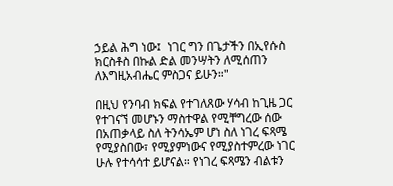ኃይል ሕግ ነው፤  ነገር ግን በጌታችን በኢየሱስ ክርስቶስ በኩል ድል መንሣትን ለሚሰጠን ለእግዚአብሔር ምስጋና ይሁን።"

በዚህ የንባብ ክፍል የተገለጸው ሃሳብ ከጊዜ ጋር የተገናኘ መሆኑን ማስተዋል የሚቸግረው ሰው በአጠቃላይ ስለ ትንሳኤም ሆነ ስለ ነገረ ፍጻሜ የሚያስበው፣ የሚያምነውና የሚያስተምረው ነገር ሁሉ የተሳሳተ ይሆናል። የነገረ ፍጻሜን ብልቱን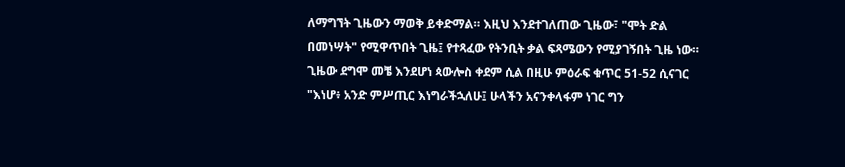ለማግኘት ጊዜውን ማወቅ ይቀድማል። እዚህ እንደተገለጠው ጊዜው፣ "ሞት ድል በመነሣት" የሚዋጥበት ጊዜ፤ የተጻፈው የትንቢት ቃል ፍጻሜውን የሚያገኝበት ጊዜ ነው። ጊዜው ደግሞ መቼ እንደሆነ ጳውሎስ ቀደም ሲል በዚሁ ምዕራፍ ቁጥር 51-52 ሲናገር "እነሆ፥ አንድ ምሥጢር እነግራችኋለሁ፤ ሁላችን አናንቀላፋም ነገር ግን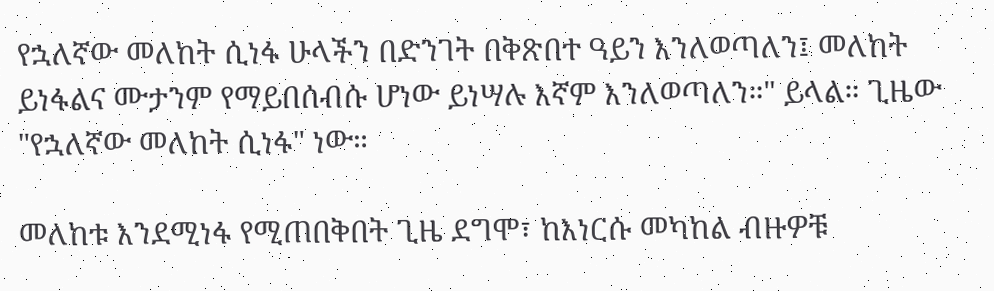የኋለኛው መለከት ሲነፋ ሁላችን በድንገት በቅጽበተ ዓይን እንለወጣለን፤ መለከት ይነፋልና ሙታንም የማይበሰብሱ ሆነው ይነሣሉ እኛም እንለወጣለን።" ይላል። ጊዜው "የኋለኛው መለከት ሲነፋ" ነው።

መለከቱ እንደሚነፋ የሚጠበቅበት ጊዜ ደግሞ፣ ከእነርሱ መካከል ብዙዎቹ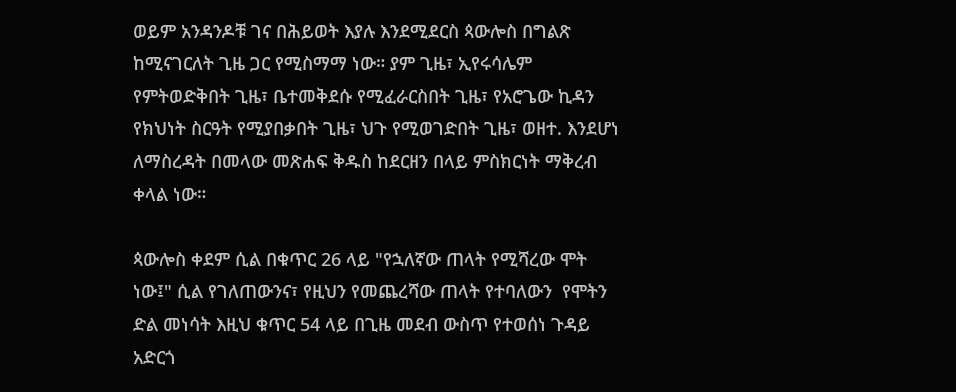ወይም አንዳንዶቹ ገና በሕይወት እያሉ እንደሚደርስ ጳውሎስ በግልጽ ከሚናገርለት ጊዜ ጋር የሚስማማ ነው። ያም ጊዜ፣ ኢየሩሳሌም የምትወድቅበት ጊዜ፣ ቤተመቅደሱ የሚፈራርስበት ጊዜ፣ የአሮጌው ኪዳን የክህነት ስርዓት የሚያበቃበት ጊዜ፣ ህጉ የሚወገድበት ጊዜ፣ ወዘተ. እንደሆነ ለማስረዳት በመላው መጽሐፍ ቅዱስ ከደርዘን በላይ ምስክርነት ማቅረብ ቀላል ነው።

ጳውሎስ ቀደም ሲል በቁጥር 26 ላይ "የኋለኛው ጠላት የሚሻረው ሞት ነው፤" ሲል የገለጠውንና፣ የዚህን የመጨረሻው ጠላት የተባለውን  የሞትን ድል መነሳት እዚህ ቁጥር 54 ላይ በጊዜ መደብ ውስጥ የተወሰነ ጉዳይ አድርጎ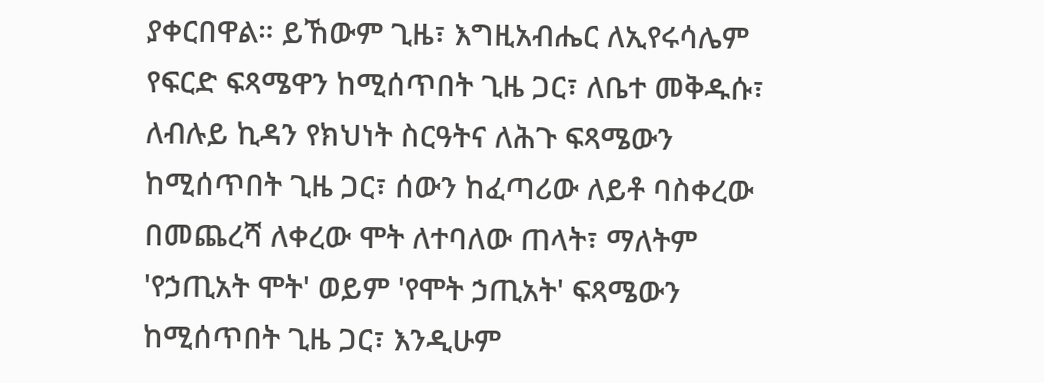ያቀርበዋል። ይኸውም ጊዜ፣ እግዚአብሔር ለኢየሩሳሌም የፍርድ ፍጻሜዋን ከሚሰጥበት ጊዜ ጋር፣ ለቤተ መቅዱሱ፣ ለብሉይ ኪዳን የክህነት ስርዓትና ለሕጉ ፍጻሜውን ከሚሰጥበት ጊዜ ጋር፣ ሰውን ከፈጣሪው ለይቶ ባስቀረው በመጨረሻ ለቀረው ሞት ለተባለው ጠላት፣ ማለትም 'የኃጢአት ሞት' ወይም 'የሞት ኃጢአት' ፍጻሜውን ከሚሰጥበት ጊዜ ጋር፣ እንዲሁም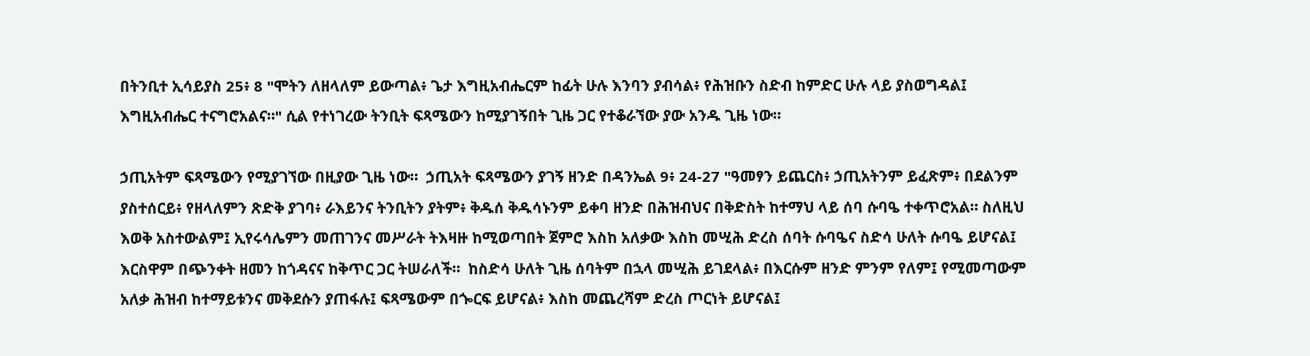በትንቢተ ኢሳይያስ 25፥ 8 "ሞትን ለዘላለም ይውጣል፥ ጌታ እግዚአብሔርም ከፊት ሁሉ እንባን ያብሳል፥ የሕዝቡን ስድብ ከምድር ሁሉ ላይ ያስወግዳል፤ እግዚአብሔር ተናግሮአልና።" ሲል የተነገረው ትንቢት ፍጻሜውን ከሚያገኝበት ጊዜ ጋር የተቆራኘው ያው አንዱ ጊዜ ነው።

ኃጢአትም ፍጻሜውን የሚያገኘው በዚያው ጊዜ ነው።  ኃጢአት ፍጻሜውን ያገኝ ዘንድ በዳንኤል 9፥ 24-27 "ዓመፃን ይጨርስ፥ ኃጢአትንም ይፈጽም፥ በደልንም ያስተሰርይ፥ የዘላለምን ጽድቅ ያገባ፥ ራእይንና ትንቢትን ያትም፥ ቅዱሰ ቅዱሳኑንም ይቀባ ዘንድ በሕዝብህና በቅድስት ከተማህ ላይ ሰባ ሱባዔ ተቀጥሮአል። ስለዚህ እወቅ አስተውልም፤ ኢየሩሳሌምን መጠገንና መሥራት ትእዛዙ ከሚወጣበት ጀምሮ እስከ አለቃው እስከ መሢሕ ድረስ ሰባት ሱባዔና ስድሳ ሁለት ሱባዔ ይሆናል፤ እርስዋም በጭንቀት ዘመን ከጎዳናና ከቅጥር ጋር ትሠራለች።  ከስድሳ ሁለት ጊዜ ሰባትም በኋላ መሢሕ ይገደላል፥ በእርሱም ዘንድ ምንም የለም፤ የሚመጣውም አለቃ ሕዝብ ከተማይቱንና መቅደሱን ያጠፋሉ፤ ፍጻሜውም በጐርፍ ይሆናል፥ እስከ መጨረሻም ድረስ ጦርነት ይሆናል፤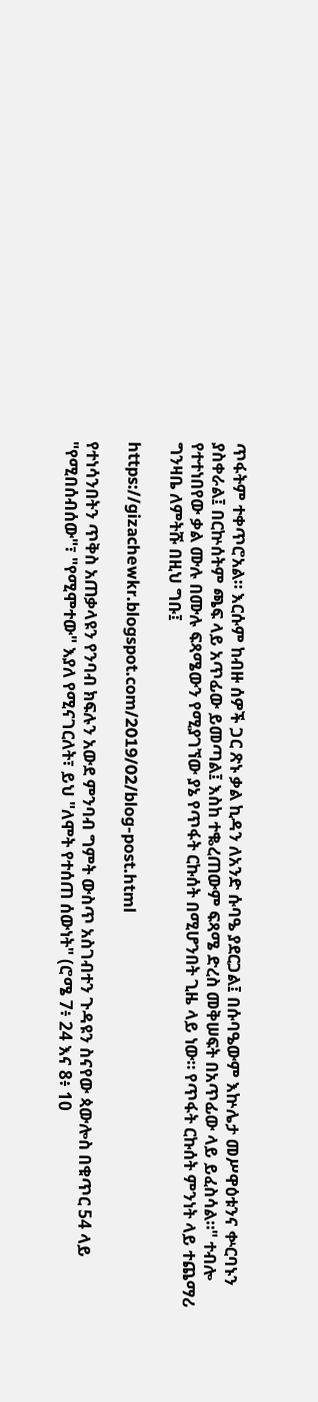ጥፋትም ተቀጥሮአል። እርሱም ከብዙ ሰዎች ጋር ጽኑ ቃል ኪዳን ለአንድ ሱባዔ ያደርጋል፤ በሱባዔውም እኵሌታ መሥዋዕቱንና ቍርባኑን ያስቀራል፤ በርኵሰትም ጫፍ ላይ አጥፊው ይመጣል፤ እስከ ተቈረጠውም ፍጻሜ ድረስ መቅሠፍት በአጥፊው ላይ ይፈስሳል።" ተብሎ የተተነበየው ቃል ሙሉ በሙሉ ፍጻሜውን የሚያገኘው ያኔ የጥፋት ርኩሰት በሚሆንበት ጊዜ ላይ ነው። የጥፋት ርኩሰት ምንነት ላይ ተጨማሪ ግንዛቤ ለምትሹ በዚህ ግቡ፤

https://gizachewkr.blogspot.com/2019/02/blog-post.html

የተነሳንበትን ጥቅስ አጠቃላዩን የንባብ ክፍሉን አውደ ምንባብ ግምት ውስጥ አስገብተን ጉዳዩን ስናየው ጳውሎስ በቁጥር 54 ላይ "የሚበሰብሰው"፣ "የሚሞተው" እያለ የሚናገርለት፣ ይህ "ለሞት የተሰጠ ሰውነት" (ሮሜ 7፥ 24 እና 8፥ 10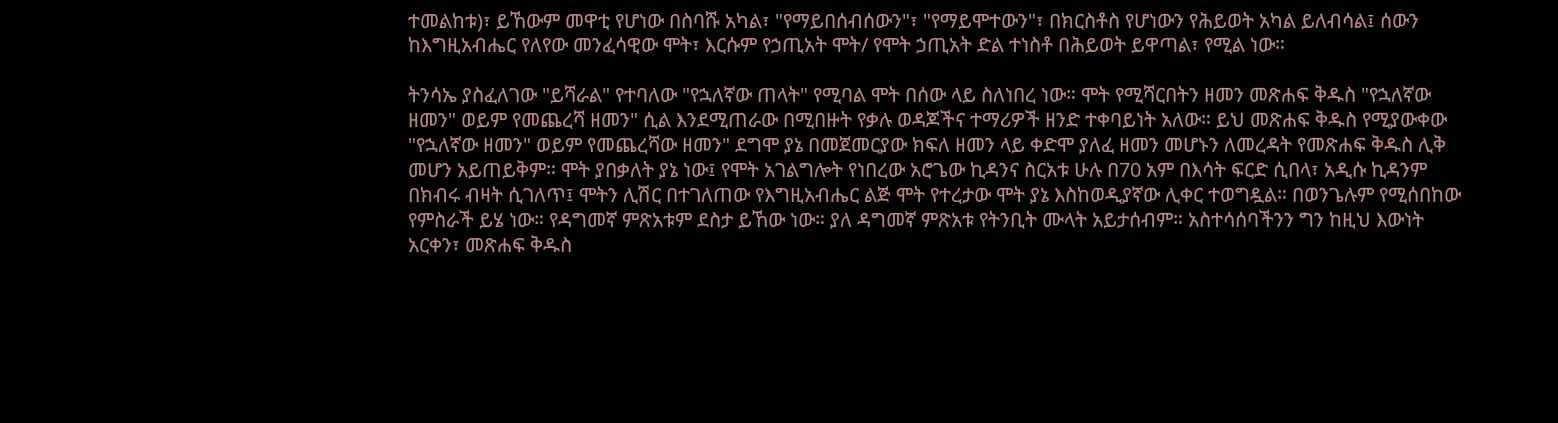ተመልከቱ)፣ ይኸውም መዋቲ የሆነው በስባሹ አካል፣ "የማይበሰብሰውን"፣ "የማይሞተውን"፣ በክርስቶስ የሆነውን የሕይወት አካል ይለብሳል፤ ሰውን ከእግዚአብሔር የለየው መንፈሳዊው ሞት፣ እርሱም የኃጢአት ሞት/ የሞት ኃጢአት ድል ተነስቶ በሕይወት ይዋጣል፣ የሚል ነው።

ትንሳኤ ያስፈለገው "ይሻራል" የተባለው "የኋለኛው ጠላት" የሚባል ሞት በሰው ላይ ስለነበረ ነው። ሞት የሚሻርበትን ዘመን መጽሐፍ ቅዱስ "የኋለኛው ዘመን" ወይም የመጨረሻ ዘመን" ሲል እንደሚጠራው በሚበዙት የቃሉ ወዳጆችና ተማሪዎች ዘንድ ተቀባይነት አለው። ይህ መጽሐፍ ቅዱስ የሚያውቀው "የኋለኛው ዘመን" ወይም የመጨረሻው ዘመን" ደግሞ ያኔ በመጀመርያው ክፍለ ዘመን ላይ ቀድሞ ያለፈ ዘመን መሆኑን ለመረዳት የመጽሐፍ ቅዱስ ሊቅ መሆን አይጠይቅም። ሞት ያበቃለት ያኔ ነው፤ የሞት አገልግሎት የነበረው አሮጌው ኪዳንና ስርአቱ ሁሉ በ70 አም በእሳት ፍርድ ሲበላ፣ አዲሱ ኪዳንም በክብሩ ብዛት ሲገለጥ፤ ሞትን ሊሽር በተገለጠው የእግዚአብሔር ልጅ ሞት የተረታው ሞት ያኔ እስከወዲያኛው ሊቀር ተወግዷል። በወንጌሉም የሚሰበከው የምስራች ይሄ ነው። የዳግመኛ ምጽአቱም ደስታ ይኸው ነው። ያለ ዳግመኛ ምጽአቱ የትንቢት ሙላት አይታሰብም። አስተሳሰባችንን ግን ከዚህ እውነት አርቀን፣ መጽሐፍ ቅዱስ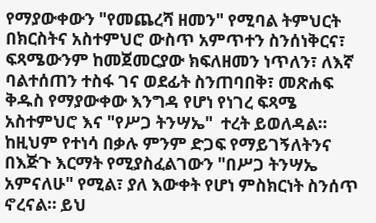የማያውቀውን "የመጨረሻ ዘመን" የሚባል ትምህርት በክርስትና አስተምህሮ ውስጥ አምጥተን ስንሰነቅርና፣ ፍጻሜውንም ከመጀመርያው ክፍለዘመን ነጥለን፣ ለእኛ ባልተሰጠን ተስፋ ገና ወደፊት ስንጠባበቅ፣ መጽሐፍ ቅዱስ የማያውቀው እንግዳ የሆነ የነገረ ፍጻሜ አስተምህሮ እና "የሥጋ ትንሣኤ"  ተረት ይወለዳል። ከዚህም የተነሳ በቃሉ ምንም ድጋፍ የማይገኝለትንና በእጅጉ እርማት የሚያስፈልገውን "በሥጋ ትንሣኤ አምናለሁ" የሚል፣ ያለ እውቀት የሆነ ምስክርነት ስንሰጥ ኖረናል። ይህ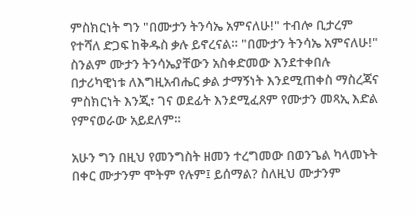ምስክርነት ግን "በሙታን ትንሳኤ አምናለሁ!" ተብሎ ቢታረም የተሻለ ድጋፍ ከቅዱስ ቃሉ ይኖረናል። "በሙታን ትንሳኤ አምናለሁ!" ስንልም ሙታን ትንሳኤያቸውን አስቀድመው እንደተቀበሉ በታሪካዊነቱ ለእግዚአብሔር ቃል ታማኝነት እንደሚጠቀስ ማስረጃና ምስክርነት እንጂ፣ ገና ወደፊት እንደሚፈጸም የሙታን መጻኢ እድል የምናወራው አይደለም።

አሁን ግን በዚህ የመንግስት ዘመን ተረግመው በወንጌል ካላመኑት በቀር ሙታንም ሞትም የሉም፤ ይሰማል? ስለዚህ ሙታንም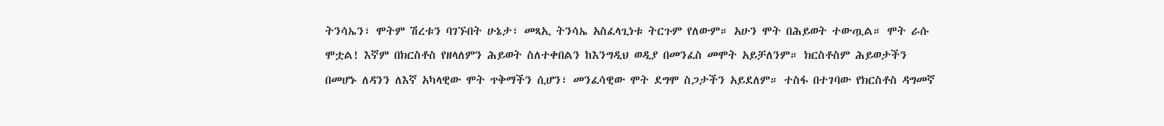ትንሳኤን፣ ሞትም ሽረቱን ባገኙበት ሁኔታ፣ መጻኢ ትንሳኤ አስፈላጊነቱ ትርጉም የለውም። አሁን ሞት በሕይወት ተውጧል። ሞት ራሱ ሞቷል! እኛም በክርስቶስ የዘላለምን ሕይወት ስለተቀበልን ከእንግዲህ ወዲያ በመንፈስ መሞት አይቻለንም። ክርስቶስም ሕይወታችን በመሆኑ ለዳንን ለእኛ አካላዊው ሞት ጥቅማችን ሲሆን፣ መንፈሳዊው ሞት ደግሞ ስጋታችን አይደለም። ተስፋ በተገባው የክርስቶስ ዳግመኛ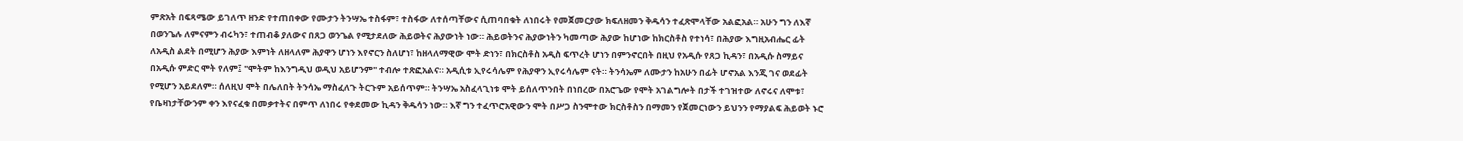ምጽአት በፍጻሜው ይገለጥ ዘንድ የተጠበቀው የሙታን ትንሣኤ ተስፋም፣ ተስፋው ለተሰጣቸውና ሲጠባበቁት ለነበሩት የመጀመርያው ክፍለዘመን ቅዱሳን ተፈጽሞላቸው አልፎአል። አሁን ግን ለእኛ በወንጌሉ ለምናምን ብሩካን፣ ተጠብቆ ያለውና በጸጋ ወንጌል የሚታደለው ሕይወትና ሕያውነት ነው። ሕይወትንና ሕያውነትን ካመጣው ሕያው ከሆነው ከክርስቶስ የተነሳ፣ በሕያው እግዚአብሔር ፊት ለአዲስ ልደት በሚሆን ሕያው እምነት ለዘላለም ሕያዋን ሆነን እየኖርን ስለሆነ፣ ከዘላለማዊው ሞት ድነን፣ በክርስቶስ አዲስ ፍጥረት ሆነን በምንኖርበት በዚህ የአዲሱ የጸጋ ኪዳን፣ በአዲሱ ስማይና በአዲሱ ምድር ሞት የለም፤ "ሞትም ከእንግዲህ ወዲህ አይሆንም" ተብሎ ተጽፎአልና። አዲሲቱ ኢየሩሳሌም የሕያዋን ኢየሩሳሌም ናት። ትንሳኤም ለሙታን ከአሁን በፊት ሆኖአል እንጂ ገና ወደፊት የሚሆን አይደለም። ሰለዚህ ሞት በሌለበት ትንሳኤ ማስፈለጉ ትርጉም አይሰጥም። ትንሣኤ አስፈላጊነቱ ሞት ይሰለጥንበት በነበረው በአሮጌው የሞት አገልግሎት በታች ተገዝተው ለኖሩና ለሞቱ፣ የቤዛነታቸውንም ቀን እየናፈቁ በመቃተትና በምጥ ለነበሩ የቀደመው ኪዳን ቅዱሳን ነው። እኛ ግን ተፈጥሮአዊውን ሞት በሥጋ ስንሞተው ክርስቶስን በማመን የጀመርነውን ይህንን የማያልፍ ሕይወት ኑሮ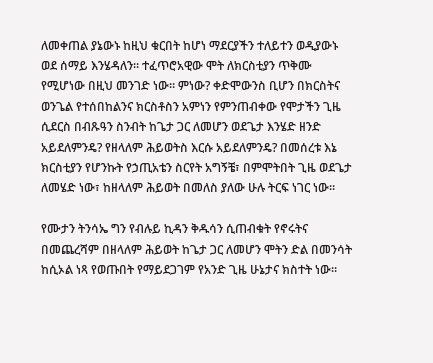ለመቀጠል ያኔውኑ ከዚህ ቁርበት ከሆነ ማደርያችን ተለይተን ወዲያውኑ ወደ ሰማይ እንሄዳለን። ተፈጥሮአዊው ሞት ለክርስቲያን ጥቅሙ የሚሆነው በዚህ መንገድ ነው። ምነው? ቀድሞውንስ ቢሆን በክርስትና ወንጌል የተሰበከልንና ክርስቶስን አምነን የምንጠብቀው የሞታችን ጊዜ ሲደርስ በብጹዓን ስንብት ከጌታ ጋር ለመሆን ወደጌታ እንሄድ ዘንድ አይደለምንዴ? የዘላለም ሕይወትስ እርሱ አይደለምንዴ? በመሰረቱ እኔ ክርስቲያን የሆንኩት የኃጢአቴን ስርየት አግኝቼ፣ በምሞትበት ጊዜ ወደጌታ ለመሄድ ነው፣ ከዘላለም ሕይወት በመለስ ያለው ሁሉ ትርፍ ነገር ነው።

የሙታን ትንሳኤ ግን የብሉይ ኪዳን ቅዱሳን ሲጠብቁት የኖሩትና በመጨረሻም በዘላለም ሕይወት ከጌታ ጋር ለመሆን ሞትን ድል በመንሳት ከሲኦል ነጻ የወጡበት የማይደጋገም የአንድ ጊዜ ሁኔታና ክስተት ነው።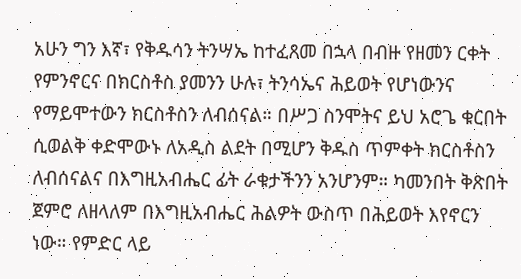አሁን ግን እኛ፣ የቅዱሳን ትንሣኤ ከተፈጸመ በኋላ በብዙ የዘመን ርቀት የምንኖርና በክርስቶስ ያመንን ሁሉ፣ ትንሳኤና ሕይወት የሆነውንና የማይሞተውን ክርስቶስን ለብሰናል። በሥጋ ስንሞትና ይህ አሮጌ ቁርበት ሲወልቅ ቀድሞውኑ ለአዲስ ልደት በሚሆን ቅዱስ ጥምቀት ክርስቶስን ለብሰናልና በእግዚአብሔር ፊት ራቁታችንን አንሆንም። ካመንበት ቅጽበት ጀምሮ ለዘላለም በእግዚአብሔር ሕልዎት ውስጥ በሕይወት እየኖርን ነው። የምድር ላይ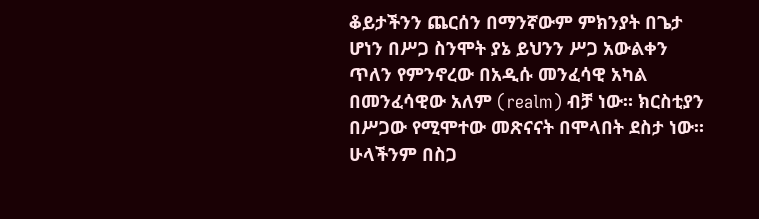ቆይታችንን ጨርሰን በማንኛውም ምክንያት በጌታ ሆነን በሥጋ ስንሞት ያኔ ይህንን ሥጋ አውልቀን ጥለን የምንኖረው በአዲሱ መንፈሳዊ አካል በመንፈሳዊው አለም (realm) ብቻ ነው። ክርስቲያን በሥጋው የሚሞተው መጽናናት በሞላበት ደስታ ነው። ሁላችንም በስጋ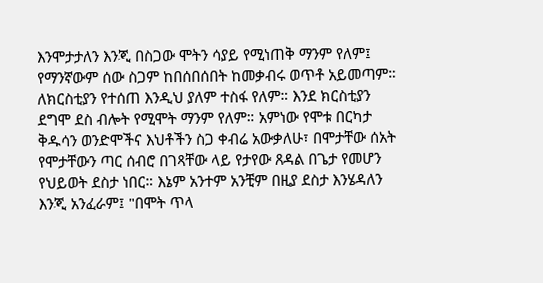እንሞታታለን እንጂ በስጋው ሞትን ሳያይ የሚነጠቅ ማንም የለም፤ የማንኛውም ሰው ስጋም ከበሰበሰበት ከመቃብሩ ወጥቶ አይመጣም። ለክርስቲያን የተሰጠ እንዲህ ያለም ተስፋ የለም። እንደ ክርስቲያን ደግሞ ደስ ብሎት የሚሞት ማንም የለም። አምነው የሞቱ በርካታ ቅዱሳን ወንድሞችና እህቶችን ስጋ ቀብሬ አውቃለሁ፣ በሞታቸው ሰአት የሞታቸውን ጣር ሰብሮ በገጻቸው ላይ የታየው ጸዳል በጌታ የመሆን የህይወት ደስታ ነበር። እኔም አንተም አንቺም በዚያ ደስታ እንሄዳለን እንጂ አንፈራም፤ "በሞት ጥላ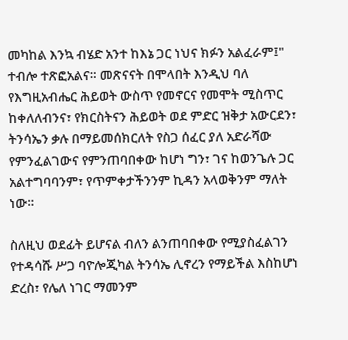መካከል እንኳ ብሄድ አንተ ከእኔ ጋር ነህና ክፉን አልፈራም፤" ተብሎ ተጽፎአልና። መጽናናት በሞላበት እንዲህ ባለ የእግዚአብሔር ሕይወት ውስጥ የመኖርና የመሞት ሚስጥር ከቀለለብንና፣ የክርስትናን ሕይወት ወደ ምድር ዝቅታ አውርደን፣ ትንሳኤን ቃሉ በማይመሰክርለት የስጋ ሰፈር ያለ አድራሻው የምንፈልገውና የምንጠባበቀው ከሆነ ግን፣ ገና ከወንጌሉ ጋር አልተግባባንም፣ የጥምቀታችንንም ኪዳን አላወቅንም ማለት ነው።

ስለዚህ ወደፊት ይሆናል ብለን ልንጠባበቀው የሚያስፈልገን የተዳሳሹ ሥጋ ባዮሎጂካል ትንሳኤ ሊኖረን የማይችል እስከሆነ ድረስ፣ የሌለ ነገር ማመንም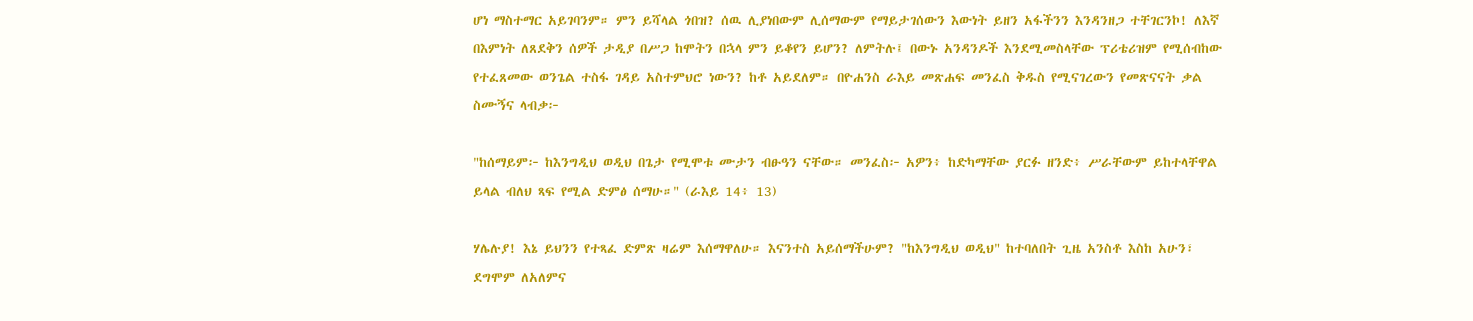ሆነ ማስተማር አይገባንም። ምን ይሻላል ጎበዝ? ሰዉ ሊያነበውም ሊሰማውም የማይታገሰውን እውነት ይዘን አፋችንን እንዳንዘጋ ተቸገርንኮ! ለእኛ በእምነት ለጸደቅን ሰዎች ታዲያ በሥጋ ከሞትን በኋላ ምን ይቆየን ይሆን? ለምትሉ፤ በውኑ አንዳንዶች እንደሚመስላቸው ፕሪቴሪዝም የሚሰብከው የተፈጸመው ወንጌል ተስፋ ገዳይ አስተምህሮ ነውን? ከቶ አይደለም። በዮሐንስ ራእይ መጽሐፍ መንፈስ ቅዱስ የሚናገረውን የመጽናናት ቃል ስሙኝና ላብቃ፦

"ከሰማይም፦ ከእንግዲህ ወዲህ በጌታ የሚሞቱ ሙታን ብፁዓን ናቸው። መንፈስ፦ አዎን፥ ከድካማቸው ያርፉ ዘንድ፥ ሥራቸውም ይከተላቸዋል ይላል ብለህ ጻፍ የሚል ድምፅ ሰማሁ።" (ራእይ 14፥ 13)

ሃሌሉያ! እኔ ይህንን የተጻፈ ድምጽ ዛሬም እሰማዋለሁ። እናንተስ አይሰማችሁም? "ከእንግዲህ ወዲህ" ከተባለበት ጊዜ አንስቶ እስከ አሁን፣ ደግሞም ለአለምና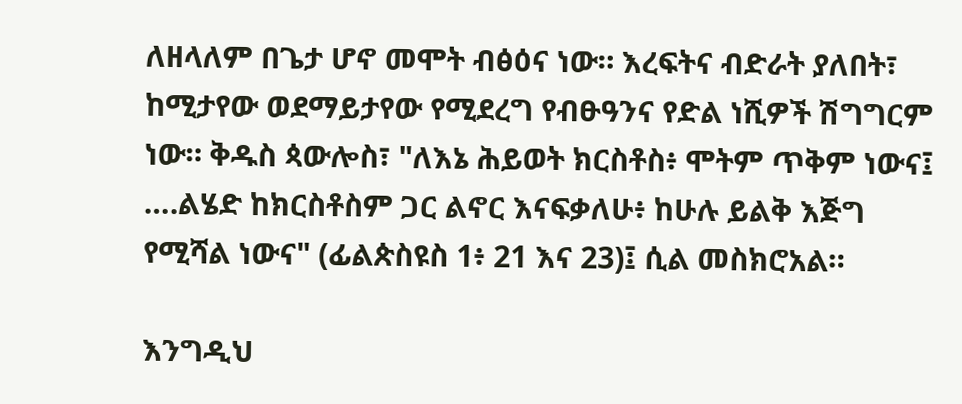ለዘላለም በጌታ ሆኖ መሞት ብፅዕና ነው። እረፍትና ብድራት ያለበት፣ ከሚታየው ወደማይታየው የሚደረግ የብፁዓንና የድል ነሺዎች ሽግግርም ነው። ቅዱስ ጳውሎስ፣ "ለእኔ ሕይወት ክርስቶስ፥ ሞትም ጥቅም ነውና፤ ….ልሄድ ከክርስቶስም ጋር ልኖር እናፍቃለሁ፥ ከሁሉ ይልቅ እጅግ የሚሻል ነውና" (ፊልጵስዩስ 1፥ 21 እና 23)፤ ሲል መስክሮአል።

እንግዲህ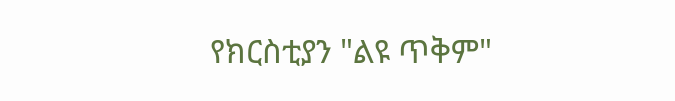የክርስቲያን "ልዩ ጥቅም"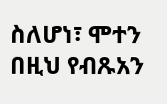ስለሆነ፣ ሞተን በዚህ የብጹአን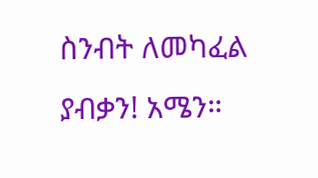ስንብት ለመካፈል ያብቃን! አሜን።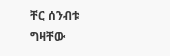ቸር ሰንብቱ
ግዛቸው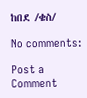ከበደ /ቄስ/

No comments:

Post a Comment